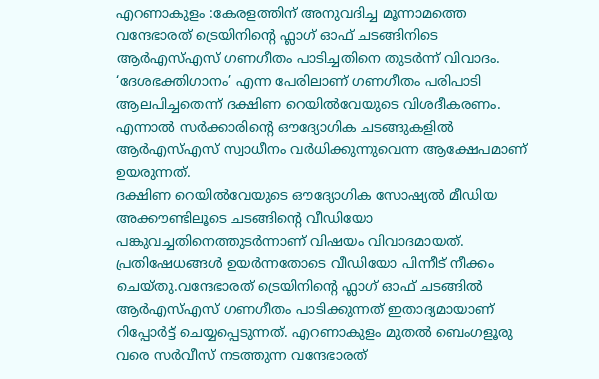എറണാകുളം :കേരളത്തിന് അനുവദിച്ച മൂന്നാമത്തെ വന്ദേഭാരത് ട്രെയിനിന്റെ ഫ്ലാഗ് ഓഫ് ചടങ്ങിനിടെ ആർഎസ്എസ് ഗണഗീതം പാടിച്ചതിനെ തുടർന്ന് വിവാദം. ‘ദേശഭക്തിഗാനം’ എന്ന പേരിലാണ് ഗണഗീതം പരിപാടി ആലപിച്ചതെന്ന് ദക്ഷിണ റെയിൽവേയുടെ വിശദീകരണം. എന്നാൽ സർക്കാരിന്റെ ഔദ്യോഗിക ചടങ്ങുകളിൽ ആർഎസ്എസ് സ്വാധീനം വർധിക്കുന്നുവെന്ന ആക്ഷേപമാണ് ഉയരുന്നത്.
ദക്ഷിണ റെയിൽവേയുടെ ഔദ്യോഗിക സോഷ്യൽ മീഡിയ അക്കൗണ്ടിലൂടെ ചടങ്ങിന്റെ വീഡിയോ പങ്കുവച്ചതിനെത്തുടർന്നാണ് വിഷയം വിവാദമായത്. പ്രതിഷേധങ്ങൾ ഉയർന്നതോടെ വീഡിയോ പിന്നീട് നീക്കം ചെയ്തു.വന്ദേഭാരത് ട്രെയിനിന്റെ ഫ്ലാഗ് ഓഫ് ചടങ്ങിൽ ആർഎസ്എസ് ഗണഗീതം പാടിക്കുന്നത് ഇതാദ്യമായാണ് റിപ്പോർട്ട് ചെയ്യപ്പെടുന്നത്. എറണാകുളം മുതൽ ബെംഗളൂരു വരെ സർവീസ് നടത്തുന്ന വന്ദേഭാരത്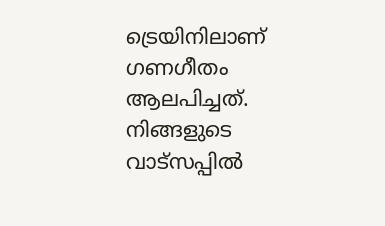ട്രെയിനിലാണ് ഗണഗീതം ആലപിച്ചത്.
നിങ്ങളുടെ വാട്സപ്പിൽ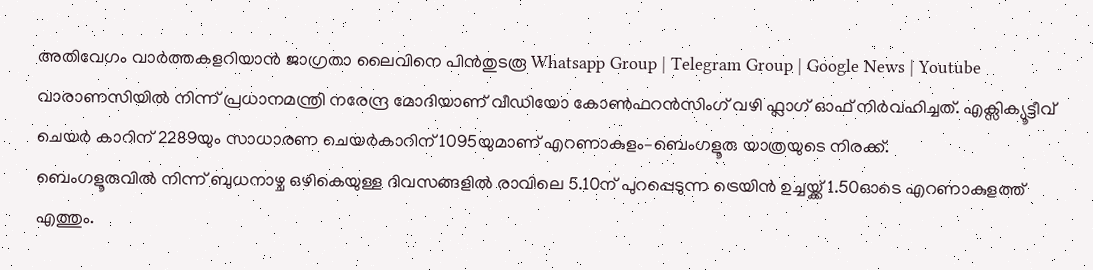അതിവേഗം വാർത്തകളറിയാൻ ജാഗ്രതാ ലൈവിനെ പിൻതുടരൂ Whatsapp Group | Telegram Group | Google News | Youtube
വാരാണസിയിൽ നിന്ന് പ്രധാനമന്ത്രി നരേന്ദ്ര മോദിയാണ് വീഡിയോ കോൺഫറൻസിംഗ് വഴി ഫ്ലാഗ് ഓഫ് നിർവഹിച്ചത്. എക്സിക്യൂട്ടീവ് ചെയർ കാറിന് 2289യും സാധാരണ ചെയർകാറിന് 1095യുമാണ് എറണാകുളം–ബെംഗളൂരു യാത്രയുടെ നിരക്ക്.
ബെംഗളൂരുവിൽ നിന്ന് ബുധനാഴ്ച ഒഴികെയുള്ള ദിവസങ്ങളിൽ രാവിലെ 5.10ന് പുറപ്പെടുന്ന ട്രെയിൻ ഉച്ചയ്ക്ക് 1.50ഓടെ എറണാകുളത്ത് എത്തും.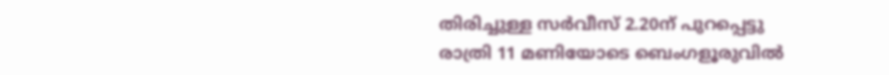തിരിച്ചുള്ള സർവീസ് 2.20ന് പുറപ്പെട്ടു രാത്രി 11 മണിയോടെ ബെംഗളൂരുവിൽ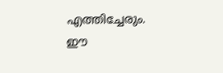എത്തിച്ചേരും. ഈ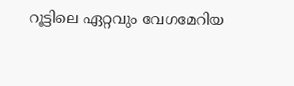റൂട്ടിലെ ഏറ്റവും വേഗമേറിയ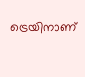ട്രെയിനാണ്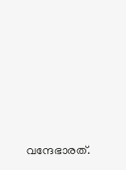വന്ദേഭാരത്.